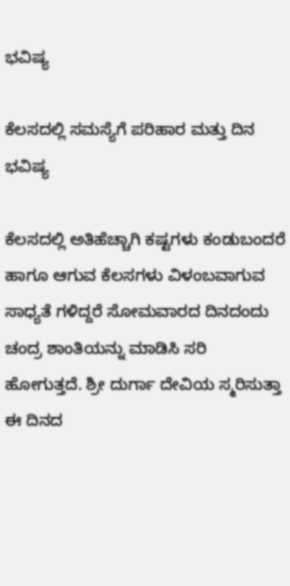ಭವಿಷ್ಯ

ಕೆಲಸದಲ್ಲಿ ಸಮಸ್ಯೆಗೆ ಪರಿಹಾರ ಮತ್ತು ದಿನ ಭವಿಷ್ಯ

ಕೆಲಸದಲ್ಲಿ ಅತಿಹೆಚ್ಚಾಗಿ ಕಷ್ಟಗಳು ಕಂಡುಬಂದರೆ ಹಾಗೂ ಆಗುವ ಕೆಲಸಗಳು ವಿಳಂಬವಾಗುವ ಸಾಧ್ಯತೆ ಗಳಿದ್ದರೆ ಸೋಮವಾರದ ದಿನದಂದು ಚಂದ್ರ ಶಾಂತಿಯನ್ನು ಮಾಡಿಸಿ ಸರಿ ಹೋಗುತ್ತದೆ. ಶ್ರೀ ದುರ್ಗಾ ದೇವಿಯ ಸ್ಮರಿಸುತ್ತಾ ಈ ದಿನದ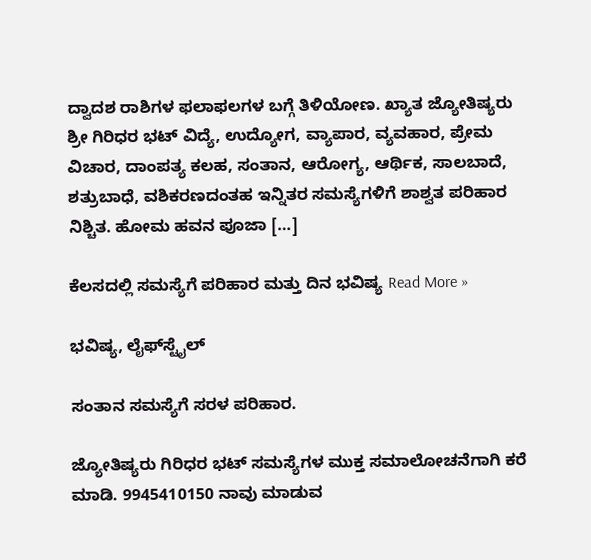ದ್ವಾದಶ ರಾಶಿಗಳ ಫಲಾಫಲಗಳ ಬಗ್ಗೆ ತಿಳಿಯೋಣ. ಖ್ಯಾತ ಜ್ಯೋತಿಷ್ಯರು ಶ್ರೀ ಗಿರಿಧರ ಭಟ್ ವಿದ್ಯೆ, ಉದ್ಯೋಗ, ವ್ಯಾಪಾರ, ವ್ಯವಹಾರ, ಪ್ರೇಮ ವಿಚಾರ, ದಾಂಪತ್ಯ ಕಲಹ, ಸಂತಾನ, ಆರೋಗ್ಯ, ಆರ್ಥಿಕ, ಸಾಲಬಾದೆ, ಶತ್ರುಬಾಧೆ, ವಶಿಕರಣದಂತಹ ಇನ್ನಿತರ ಸಮಸ್ಯೆಗಳಿಗೆ ಶಾಶ್ವತ ಪರಿಹಾರ ನಿಶ್ಚಿತ. ಹೋಮ ಹವನ ಪೂಜಾ […]

ಕೆಲಸದಲ್ಲಿ ಸಮಸ್ಯೆಗೆ ಪರಿಹಾರ ಮತ್ತು ದಿನ ಭವಿಷ್ಯ Read More »

ಭವಿಷ್ಯ, ಲೈಫ್‍ಸ್ಟೈಲ್

ಸಂತಾನ ಸಮಸ್ಯೆಗೆ ಸರಳ ಪರಿಹಾರ.

ಜ್ಯೋತಿಷ್ಯರು ಗಿರಿಧರ ಭಟ್ ಸಮಸ್ಯೆಗಳ ಮುಕ್ತ ಸಮಾಲೋಚನೆಗಾಗಿ ಕರೆ ಮಾಡಿ. 9945410150 ನಾವು ಮಾಡುವ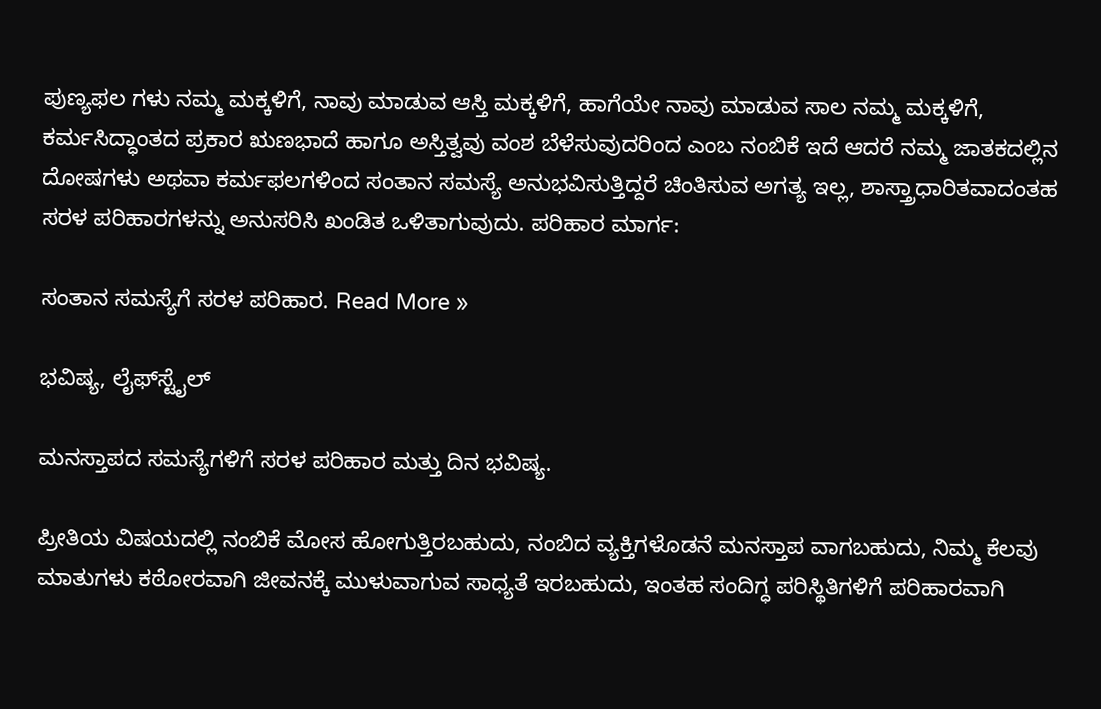ಪುಣ್ಯಫಲ ಗಳು ನಮ್ಮ ಮಕ್ಕಳಿಗೆ, ನಾವು ಮಾಡುವ ಆಸ್ತಿ ಮಕ್ಕಳಿಗೆ, ಹಾಗೆಯೇ ನಾವು ಮಾಡುವ ಸಾಲ ನಮ್ಮ ಮಕ್ಕಳಿಗೆ, ಕರ್ಮಸಿದ್ಧಾಂತದ ಪ್ರಕಾರ ಋಣಭಾದೆ ಹಾಗೂ ಅಸ್ತಿತ್ವವು ವಂಶ ಬೆಳೆಸುವುದರಿಂದ ಎಂಬ ನಂಬಿಕೆ ಇದೆ ಆದರೆ ನಮ್ಮ ಜಾತಕದಲ್ಲಿನ ದೋಷಗಳು ಅಥವಾ ಕರ್ಮಫಲಗಳಿಂದ ಸಂತಾನ ಸಮಸ್ಯೆ ಅನುಭವಿಸುತ್ತಿದ್ದರೆ ಚಿಂತಿಸುವ ಅಗತ್ಯ ಇಲ್ಲ, ಶಾಸ್ತ್ರಾಧಾರಿತವಾದಂತಹ ಸರಳ ಪರಿಹಾರಗಳನ್ನು ಅನುಸರಿಸಿ ಖಂಡಿತ ಒಳಿತಾಗುವುದು. ಪರಿಹಾರ ಮಾರ್ಗ:

ಸಂತಾನ ಸಮಸ್ಯೆಗೆ ಸರಳ ಪರಿಹಾರ. Read More »

ಭವಿಷ್ಯ, ಲೈಫ್‍ಸ್ಟೈಲ್

ಮನಸ್ತಾಪದ ಸಮಸ್ಯೆಗಳಿಗೆ ಸರಳ ಪರಿಹಾರ ಮತ್ತು ದಿನ ಭವಿಷ್ಯ.

ಪ್ರೀತಿಯ ವಿಷಯದಲ್ಲಿ ನಂಬಿಕೆ ಮೋಸ ಹೋಗುತ್ತಿರಬಹುದು, ನಂಬಿದ ವ್ಯಕ್ತಿಗಳೊಡನೆ ಮನಸ್ತಾಪ ವಾಗಬಹುದು, ನಿಮ್ಮ ಕೆಲವು ಮಾತುಗಳು ಕಠೋರವಾಗಿ ಜೀವನಕ್ಕೆ ಮುಳುವಾಗುವ ಸಾಧ್ಯತೆ ಇರಬಹುದು, ಇಂತಹ ಸಂದಿಗ್ಧ ಪರಿಸ್ಥಿತಿಗಳಿಗೆ ಪರಿಹಾರವಾಗಿ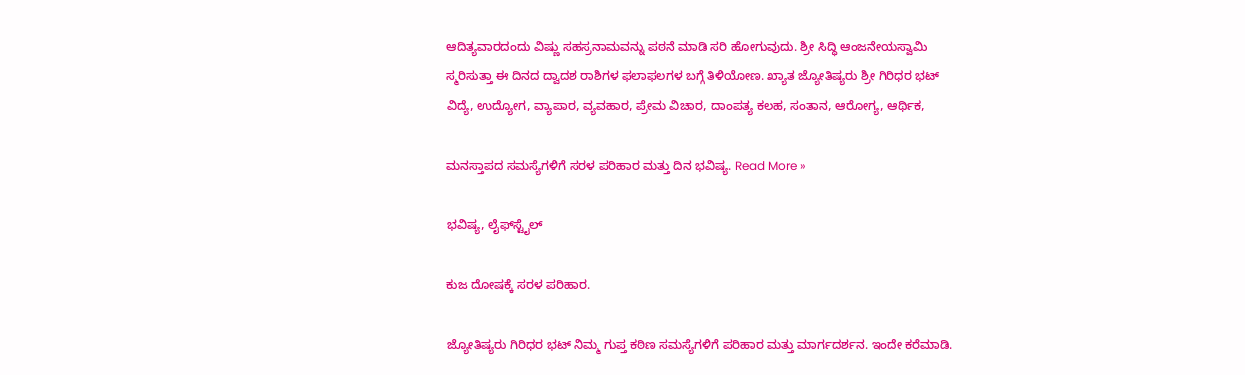ಆದಿತ್ಯವಾರದಂದು ವಿಷ್ಣು ಸಹಸ್ರನಾಮವನ್ನು ಪಠನೆ ಮಾಡಿ ಸರಿ ಹೋಗುವುದು. ಶ್ರೀ ಸಿದ್ಧಿ ಆಂಜನೇಯಸ್ವಾಮಿ ಸ್ಮರಿಸುತ್ತಾ ಈ ದಿನದ ದ್ವಾದಶ ರಾಶಿಗಳ ಫಲಾಫಲಗಳ ಬಗ್ಗೆ ತಿಳಿಯೋಣ. ಖ್ಯಾತ ಜ್ಯೋತಿಷ್ಯರು ಶ್ರೀ ಗಿರಿಧರ ಭಟ್ ವಿದ್ಯೆ, ಉದ್ಯೋಗ, ವ್ಯಾಪಾರ, ವ್ಯವಹಾರ, ಪ್ರೇಮ ವಿಚಾರ, ದಾಂಪತ್ಯ ಕಲಹ, ಸಂತಾನ, ಆರೋಗ್ಯ, ಆರ್ಥಿಕ,

ಮನಸ್ತಾಪದ ಸಮಸ್ಯೆಗಳಿಗೆ ಸರಳ ಪರಿಹಾರ ಮತ್ತು ದಿನ ಭವಿಷ್ಯ. Read More »

ಭವಿಷ್ಯ, ಲೈಫ್‍ಸ್ಟೈಲ್

ಕುಜ ದೋಷಕ್ಕೆ ಸರಳ ಪರಿಹಾರ.

ಜ್ಯೋತಿಷ್ಯರು ಗಿರಿಧರ ಭಟ್ ನಿಮ್ಮ ಗುಪ್ತ ಕಠಿಣ ಸಮಸ್ಯೆಗಳಿಗೆ ಪರಿಹಾರ ಮತ್ತು ಮಾರ್ಗದರ್ಶನ. ಇಂದೇ ಕರೆಮಾಡಿ.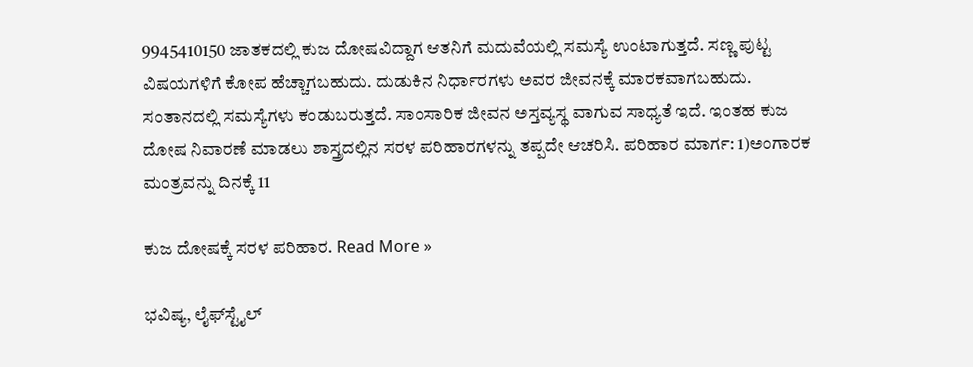9945410150 ಜಾತಕದಲ್ಲಿ ಕುಜ ದೋಷವಿದ್ದಾಗ ಆತನಿಗೆ ಮದುವೆಯಲ್ಲಿ ಸಮಸ್ಯೆ ಉಂಟಾಗುತ್ತದೆ. ಸಣ್ಣ ಪುಟ್ಟ ವಿಷಯಗಳಿಗೆ ಕೋಪ ಹೆಚ್ಚಾಗಬಹುದು. ದುಡುಕಿನ ನಿರ್ಧಾರಗಳು ಅವರ ಜೀವನಕ್ಕೆ ಮಾರಕವಾಗಬಹುದು. ಸಂತಾನದಲ್ಲಿ ಸಮಸ್ಯೆಗಳು ಕಂಡುಬರುತ್ತದೆ. ಸಾಂಸಾರಿಕ ಜೀವನ ಅಸ್ತವ್ಯಸ್ಥ ವಾಗುವ ಸಾಧ್ಯತೆ ಇದೆ. ಇಂತಹ ಕುಜ ದೋಷ ನಿವಾರಣೆ ಮಾಡಲು ಶಾಸ್ತ್ರದಲ್ಲಿನ ಸರಳ ಪರಿಹಾರಗಳನ್ನು ತಪ್ಪದೇ ಆಚರಿಸಿ. ಪರಿಹಾರ ಮಾರ್ಗ: 1)ಅಂಗಾರಕ ಮಂತ್ರವನ್ನು ದಿನಕ್ಕೆ 11

ಕುಜ ದೋಷಕ್ಕೆ ಸರಳ ಪರಿಹಾರ. Read More »

ಭವಿಷ್ಯ, ಲೈಫ್‍ಸ್ಟೈಲ್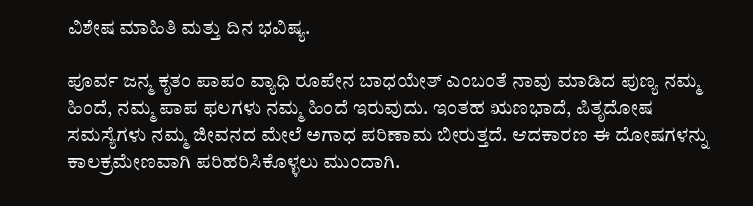ವಿಶೇಷ ಮಾಹಿತಿ ಮತ್ತು ದಿನ ಭವಿಷ್ಯ.

ಪೂರ್ವ ಜನ್ಮ ಕೃತಂ ಪಾಪಂ ವ್ಯಾಧಿ ರೂಪೇನ ಬಾಧಯೇತ್ ಎಂಬಂತೆ ನಾವು ಮಾಡಿದ ಪುಣ್ಯ ನಮ್ಮ ಹಿಂದೆ, ನಮ್ಮ ಪಾಪ ಫಲಗಳು ನಮ್ಮ ಹಿಂದೆ ಇರುವುದು. ಇಂತಹ ಋಣಭಾದೆ, ಪಿತೃದೋಷ ಸಮಸ್ಯೆಗಳು ನಮ್ಮ ಜೀವನದ ಮೇಲೆ ಅಗಾಧ ಪರಿಣಾಮ ಬೀರುತ್ತದೆ. ಆದಕಾರಣ ಈ ದೋಷಗಳನ್ನು ಕಾಲಕ್ರಮೇಣವಾಗಿ ಪರಿಹರಿಸಿಕೊಳ್ಳಲು ಮುಂದಾಗಿ.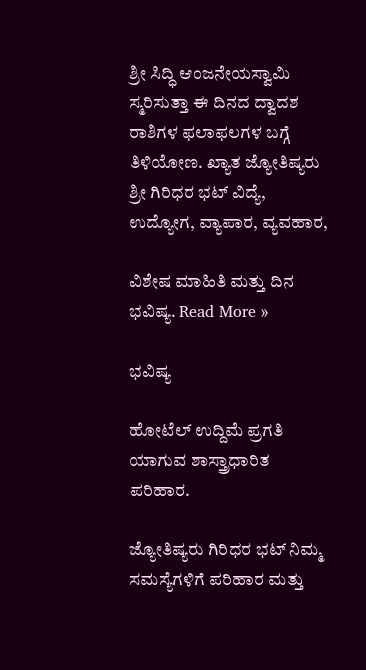ಶ್ರೀ ಸಿದ್ಧಿ ಆಂಜನೇಯಸ್ವಾಮಿ ಸ್ಮರಿಸುತ್ತಾ ಈ ದಿನದ ದ್ವಾದಶ ರಾಶಿಗಳ ಫಲಾಫಲಗಳ ಬಗ್ಗೆ ತಿಳಿಯೋಣ. ಖ್ಯಾತ ಜ್ಯೋತಿಷ್ಯರು ಶ್ರೀ ಗಿರಿಧರ ಭಟ್ ವಿದ್ಯೆ, ಉದ್ಯೋಗ, ವ್ಯಾಪಾರ, ವ್ಯವಹಾರ,

ವಿಶೇಷ ಮಾಹಿತಿ ಮತ್ತು ದಿನ ಭವಿಷ್ಯ. Read More »

ಭವಿಷ್ಯ

ಹೋಟೆಲ್ ಉದ್ದಿಮೆ ಪ್ರಗತಿ ಯಾಗುವ ಶಾಸ್ತ್ರಾಧಾರಿತ ಪರಿಹಾರ.

ಜ್ಯೋತಿಷ್ಯರು ಗಿರಿಧರ ಭಟ್ ನಿಮ್ಮ ಸಮಸ್ಯೆಗಳಿಗೆ ಪರಿಹಾರ ಮತ್ತು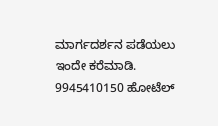ಮಾರ್ಗದರ್ಶನ ಪಡೆಯಲು ಇಂದೇ ಕರೆಮಾಡಿ. 9945410150 ಹೋಟೆಲ್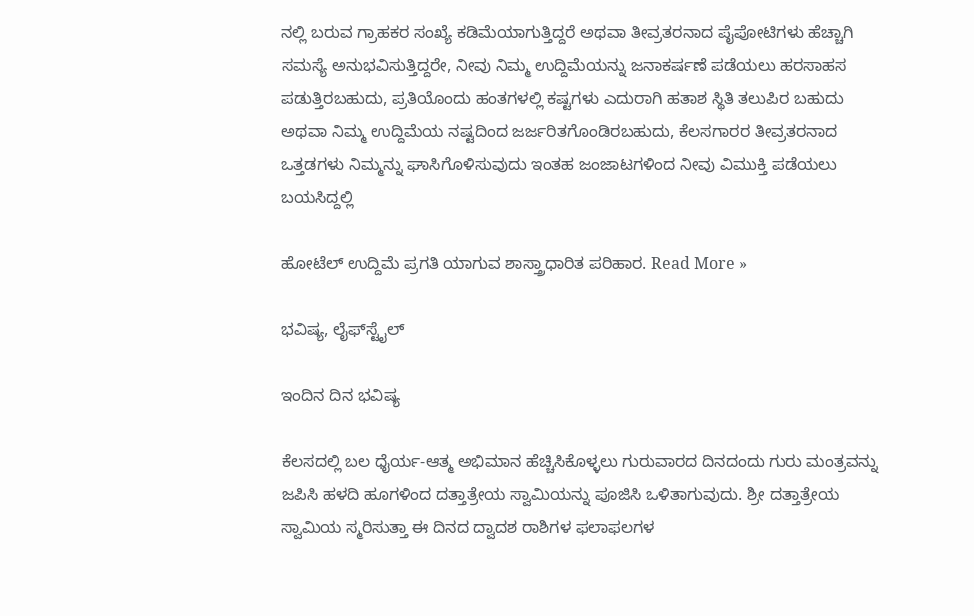ನಲ್ಲಿ ಬರುವ ಗ್ರಾಹಕರ ಸಂಖ್ಯೆ ಕಡಿಮೆಯಾಗುತ್ತಿದ್ದರೆ ಅಥವಾ ತೀವ್ರತರನಾದ ಪೈಪೋಟಿಗಳು ಹೆಚ್ಚಾಗಿ ಸಮಸ್ಯೆ ಅನುಭವಿಸುತ್ತಿದ್ದರೇ, ನೀವು ನಿಮ್ಮ ಉದ್ದಿಮೆಯನ್ನು ಜನಾಕರ್ಷಣೆ ಪಡೆಯಲು ಹರಸಾಹಸ ಪಡುತ್ತಿರಬಹುದು, ಪ್ರತಿಯೊಂದು ಹಂತಗಳಲ್ಲಿ ಕಷ್ಟಗಳು ಎದುರಾಗಿ ಹತಾಶ ಸ್ಥಿತಿ ತಲುಪಿರ ಬಹುದು ಅಥವಾ ನಿಮ್ಮ ಉದ್ದಿಮೆಯ ನಷ್ಟದಿಂದ ಜರ್ಜರಿತಗೊಂಡಿರಬಹುದು, ಕೆಲಸಗಾರರ ತೀವ್ರತರನಾದ ಒತ್ತಡಗಳು ನಿಮ್ಮನ್ನು ಘಾಸಿಗೊಳಿಸುವುದು ಇಂತಹ ಜಂಜಾಟಗಳಿಂದ ನೀವು ವಿಮುಕ್ತಿ ಪಡೆಯಲು ಬಯಸಿದ್ದಲ್ಲಿ

ಹೋಟೆಲ್ ಉದ್ದಿಮೆ ಪ್ರಗತಿ ಯಾಗುವ ಶಾಸ್ತ್ರಾಧಾರಿತ ಪರಿಹಾರ. Read More »

ಭವಿಷ್ಯ, ಲೈಫ್‍ಸ್ಟೈಲ್

ಇಂದಿನ ದಿನ ಭವಿಷ್ಯ

ಕೆಲಸದಲ್ಲಿ ಬಲ ಧೈರ್ಯ-ಆತ್ಮ ಅಭಿಮಾನ ಹೆಚ್ಚಿಸಿಕೊಳ್ಳಲು ಗುರುವಾರದ ದಿನದಂದು ಗುರು ಮಂತ್ರವನ್ನು ಜಪಿಸಿ ಹಳದಿ ಹೂಗಳಿಂದ ದತ್ತಾತ್ರೇಯ ಸ್ವಾಮಿಯನ್ನು ಪೂಜಿಸಿ ಒಳಿತಾಗುವುದು. ಶ್ರೀ ದತ್ತಾತ್ರೇಯ ಸ್ವಾಮಿಯ ಸ್ಮರಿಸುತ್ತಾ ಈ ದಿನದ ದ್ವಾದಶ ರಾಶಿಗಳ ಫಲಾಫಲಗಳ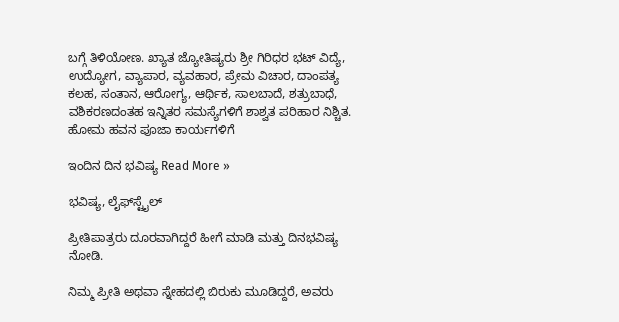ಬಗ್ಗೆ ತಿಳಿಯೋಣ. ಖ್ಯಾತ ಜ್ಯೋತಿಷ್ಯರು ಶ್ರೀ ಗಿರಿಧರ ಭಟ್ ವಿದ್ಯೆ, ಉದ್ಯೋಗ, ವ್ಯಾಪಾರ, ವ್ಯವಹಾರ, ಪ್ರೇಮ ವಿಚಾರ, ದಾಂಪತ್ಯ ಕಲಹ, ಸಂತಾನ, ಆರೋಗ್ಯ, ಆರ್ಥಿಕ, ಸಾಲಬಾದೆ, ಶತ್ರುಬಾಧೆ, ವಶಿಕರಣದಂತಹ ಇನ್ನಿತರ ಸಮಸ್ಯೆಗಳಿಗೆ ಶಾಶ್ವತ ಪರಿಹಾರ ನಿಶ್ಚಿತ. ಹೋಮ ಹವನ ಪೂಜಾ ಕಾರ್ಯಗಳಿಗೆ

ಇಂದಿನ ದಿನ ಭವಿಷ್ಯ Read More »

ಭವಿಷ್ಯ, ಲೈಫ್‍ಸ್ಟೈಲ್

ಪ್ರೀತಿಪಾತ್ರರು ದೂರವಾಗಿದ್ದರೆ ಹೀಗೆ ಮಾಡಿ ಮತ್ತು ದಿನಭವಿಷ್ಯ ನೋಡಿ.

ನಿಮ್ಮ ಪ್ರೀತಿ ಅಥವಾ ಸ್ನೇಹದಲ್ಲಿ ಬಿರುಕು ಮೂಡಿದ್ದರೆ, ಅವರು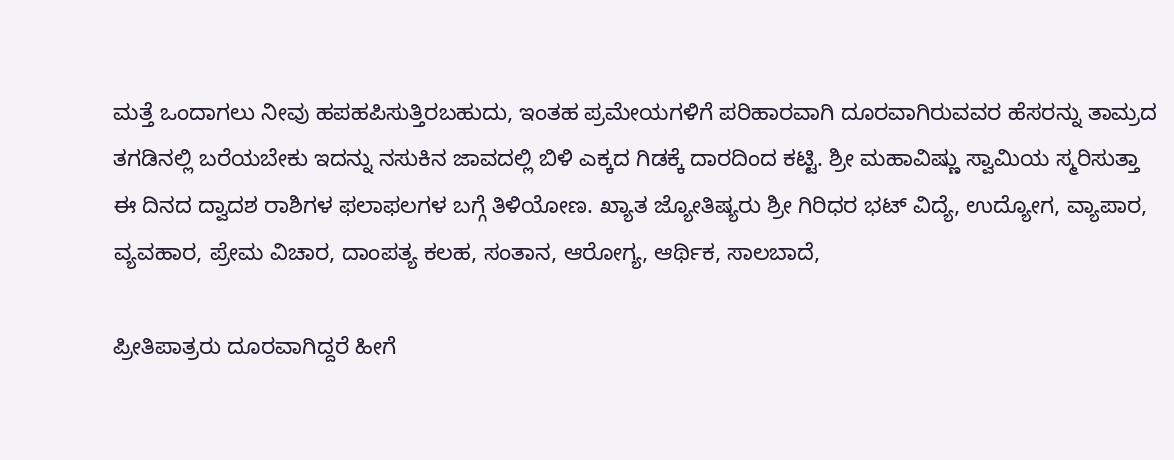ಮತ್ತೆ ಒಂದಾಗಲು ನೀವು ಹಪಹಪಿಸುತ್ತಿರಬಹುದು, ಇಂತಹ ಪ್ರಮೇಯಗಳಿಗೆ ಪರಿಹಾರವಾಗಿ ದೂರವಾಗಿರುವವರ ಹೆಸರನ್ನು ತಾಮ್ರದ ತಗಡಿನಲ್ಲಿ ಬರೆಯಬೇಕು ಇದನ್ನು ನಸುಕಿನ ಜಾವದಲ್ಲಿ ಬಿಳಿ ಎಕ್ಕದ ಗಿಡಕ್ಕೆ ದಾರದಿಂದ ಕಟ್ಟಿ. ಶ್ರೀ ಮಹಾವಿಷ್ಣು ಸ್ವಾಮಿಯ ಸ್ಮರಿಸುತ್ತಾ ಈ ದಿನದ ದ್ವಾದಶ ರಾಶಿಗಳ ಫಲಾಫಲಗಳ ಬಗ್ಗೆ ತಿಳಿಯೋಣ. ಖ್ಯಾತ ಜ್ಯೋತಿಷ್ಯರು ಶ್ರೀ ಗಿರಿಧರ ಭಟ್ ವಿದ್ಯೆ, ಉದ್ಯೋಗ, ವ್ಯಾಪಾರ, ವ್ಯವಹಾರ, ಪ್ರೇಮ ವಿಚಾರ, ದಾಂಪತ್ಯ ಕಲಹ, ಸಂತಾನ, ಆರೋಗ್ಯ, ಆರ್ಥಿಕ, ಸಾಲಬಾದೆ,

ಪ್ರೀತಿಪಾತ್ರರು ದೂರವಾಗಿದ್ದರೆ ಹೀಗೆ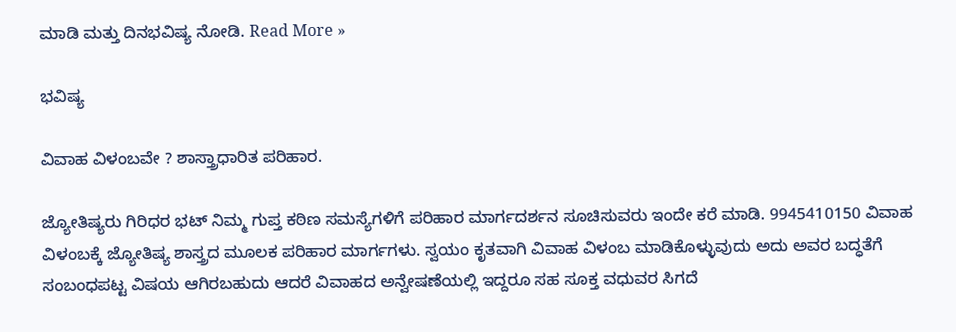ಮಾಡಿ ಮತ್ತು ದಿನಭವಿಷ್ಯ ನೋಡಿ. Read More »

ಭವಿಷ್ಯ

ವಿವಾಹ ವಿಳಂಬವೇ ? ಶಾಸ್ತ್ರಾಧಾರಿತ ಪರಿಹಾರ.

ಜ್ಯೋತಿಷ್ಯರು ಗಿರಿಧರ ಭಟ್ ನಿಮ್ಮ ಗುಪ್ತ ಕಠಿಣ ಸಮಸ್ಯೆಗಳಿಗೆ ಪರಿಹಾರ ಮಾರ್ಗದರ್ಶನ ಸೂಚಿಸುವರು ಇಂದೇ ಕರೆ ಮಾಡಿ. 9945410150 ವಿವಾಹ ವಿಳಂಬಕ್ಕೆ ಜ್ಯೋತಿಷ್ಯ ಶಾಸ್ತ್ರದ ಮೂಲಕ ಪರಿಹಾರ ಮಾರ್ಗಗಳು. ಸ್ವಯಂ ಕೃತವಾಗಿ ವಿವಾಹ ವಿಳಂಬ ಮಾಡಿಕೊಳ್ಳುವುದು ಅದು ಅವರ ಬದ್ಧತೆಗೆ ಸಂಬಂಧಪಟ್ಟ ವಿಷಯ ಆಗಿರಬಹುದು ಆದರೆ ವಿವಾಹದ ಅನ್ವೇಷಣೆಯಲ್ಲಿ ಇದ್ದರೂ ಸಹ ಸೂಕ್ತ ವಧುವರ ಸಿಗದೆ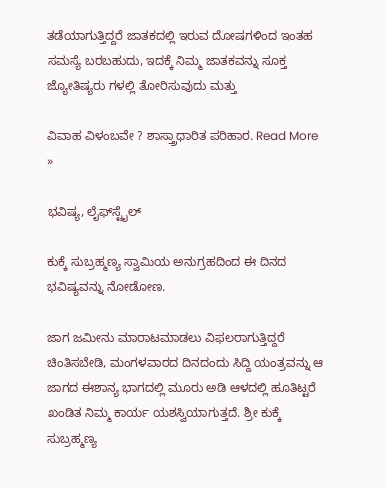ತಡೆಯಾಗುತ್ತಿದ್ದರೆ ಜಾತಕದಲ್ಲಿ ಇರುವ ದೋಷಗಳಿಂದ ಇಂತಹ ಸಮಸ್ಯೆ ಬರಬಹುದು, ಇದಕ್ಕೆ ನಿಮ್ಮ ಜಾತಕವನ್ನು ಸೂಕ್ತ ಜ್ಯೋತಿಷ್ಯರು ಗಳಲ್ಲಿ ತೋರಿಸುವುದು ಮತ್ತು

ವಿವಾಹ ವಿಳಂಬವೇ ? ಶಾಸ್ತ್ರಾಧಾರಿತ ಪರಿಹಾರ. Read More »

ಭವಿಷ್ಯ, ಲೈಫ್‍ಸ್ಟೈಲ್

ಕುಕ್ಕೆ ಸುಬ್ರಹ್ಮಣ್ಯ ಸ್ವಾಮಿಯ ಅನುಗ್ರಹದಿಂದ ಈ ದಿನದ ಭವಿಷ್ಯವನ್ನು ನೋಡೋಣ.

ಜಾಗ ಜಮೀನು ಮಾರಾಟಮಾಡಲು ವಿಫಲರಾಗುತ್ತಿದ್ದರೆ ಚಿಂತಿಸಬೇಡಿ, ಮಂಗಳವಾರದ ದಿನದಂದು ಸಿದ್ದಿ ಯಂತ್ರವನ್ನು ಆ ಜಾಗದ ಈಶಾನ್ಯ ಭಾಗದಲ್ಲಿ ಮೂರು ಅಡಿ ಆಳದಲ್ಲಿ ಹೂತಿಟ್ಟರೆ ಖಂಡಿತ ನಿಮ್ಮ ಕಾರ್ಯ ಯಶಸ್ವಿಯಾಗುತ್ತದೆ. ಶ್ರೀ ಕುಕ್ಕೆ ಸುಬ್ರಹ್ಮಣ್ಯ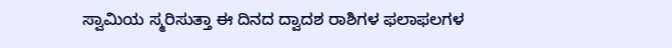ಸ್ವಾಮಿಯ ಸ್ಮರಿಸುತ್ತಾ ಈ ದಿನದ ದ್ವಾದಶ ರಾಶಿಗಳ ಫಲಾಫಲಗಳ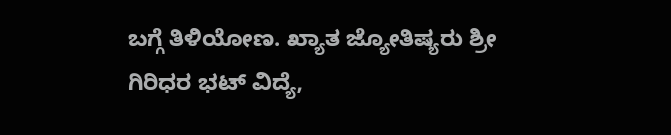ಬಗ್ಗೆ ತಿಳಿಯೋಣ. ಖ್ಯಾತ ಜ್ಯೋತಿಷ್ಯರು ಶ್ರೀ ಗಿರಿಧರ ಭಟ್ ವಿದ್ಯೆ,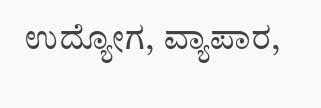ಉದ್ಯೋಗ, ವ್ಯಾಪಾರ,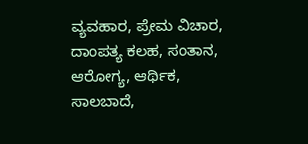ವ್ಯವಹಾರ, ಪ್ರೇಮ ವಿಚಾರ, ದಾಂಪತ್ಯ ಕಲಹ, ಸಂತಾನ, ಆರೋಗ್ಯ, ಆರ್ಥಿಕ, ಸಾಲಬಾದೆ,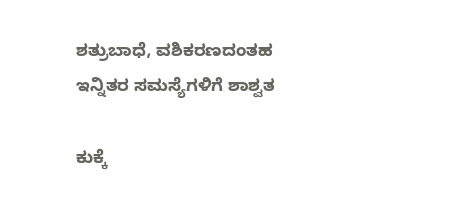ಶತ್ರುಬಾಧೆ, ವಶಿಕರಣದಂತಹ ಇನ್ನಿತರ ಸಮಸ್ಯೆಗಳಿಗೆ ಶಾಶ್ವತ

ಕುಕ್ಕೆ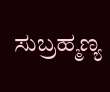ಸುಬ್ರಹ್ಮಣ್ಯ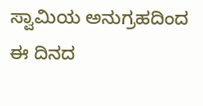ಸ್ವಾಮಿಯ ಅನುಗ್ರಹದಿಂದ ಈ ದಿನದ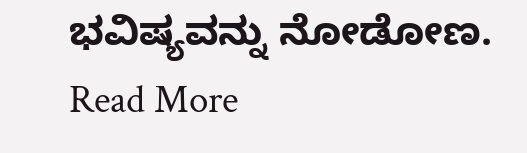ಭವಿಷ್ಯವನ್ನು ನೋಡೋಣ. Read More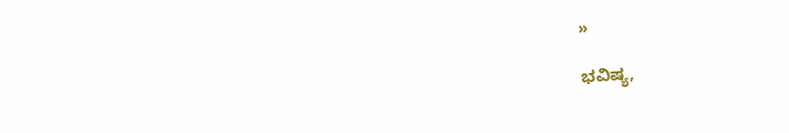»

ಭವಿಷ್ಯ,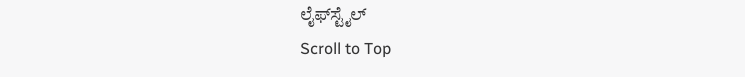ಲೈಫ್‍ಸ್ಟೈಲ್
Scroll to Top